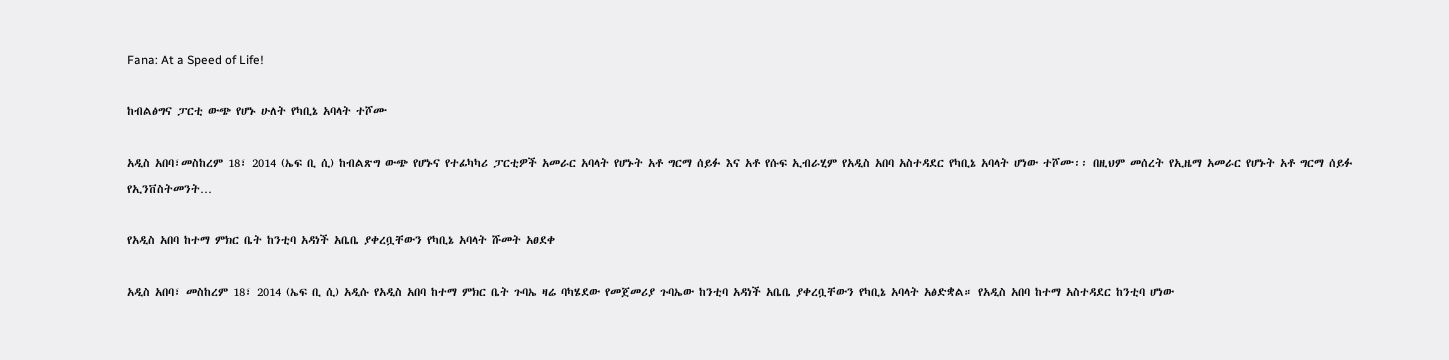Fana: At a Speed of Life!

ከብልፅግና ፓርቲ ውጭ የሆኑ ሁለት የካቢኔ አባላት ተሾሙ

አዲስ አበባ፣መስከረም 18፣ 2014 (ኤፍ ቢ ሲ) ከብልጽግ ውጭ የሆኑና የተፊካካሪ ፓርቲዎች አመራር አባላት የሆኑት አቶ ግርማ ሰይፉ እና አቶ የሱፍ ኢብራሂም የአዲስ አበባ አስተዳደር የካቢኔ አባላት ሆነው ተሾሙ፡፡ በዚህም መሰረት የኢዜማ አመራር የሆኑት አቶ ግርማ ሰይፉ የኢንቨስትመንት…

የአዲስ አበባ ከተማ ምክር ቤት ከንቲባ አዳነች አቤቤ ያቀረቧቸውን የካቢኔ አባላት ሹመት አፀደቀ

አዲስ አበባ፣ መስከረም 18፣ 2014 (ኤፍ ቢ ሲ) አዲሱ የአዲስ አበባ ከተማ ምክር ቤት ጉባኤ ዛሬ ባካሄደው የመጀመሪያ ጉባኤው ከንቲባ አዳነች አቤቤ ያቀረቧቸውን የካቢኔ አባላት አፅድቋል። የአዲስ አበባ ከተማ አስተዳደር ከንቲባ ሆነው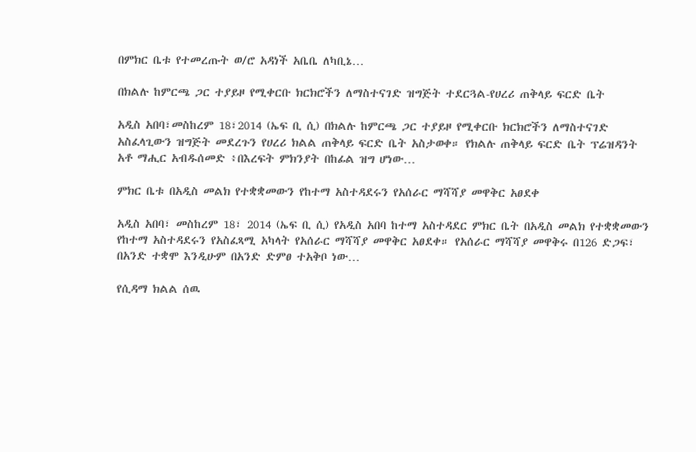በምክር ቤቱ የተመረጡት ወ/ሮ አዳነች አቤቤ ለካቢኔ…

በክልሉ ከምርጫ ጋር ተያይዞ የሚቀርቡ ክርክሮችን ለማስተናገድ ዝግጅት ተደርጓል-የሀረሪ ጠቅላይ ፍርድ ቤት

አዲስ አበባ፣መስከረም 18፣2014 (ኤፍ ቢ ሲ) በክልሉ ከምርጫ ጋር ተያይዞ የሚቀርቡ ክርክሮችን ለማስተናገድ አስፈላጊውን ዝግጅት መደረጉን የሀረሪ ክልል ጠቅላይ ፍርድ ቤት አስታወቀ። የክልሉ ጠቅላይ ፍርድ ቤት ፕሬዝዳንት አቶ ማሒር አብዱሰመድ ፥በእረፍት ምክንያት በከፊል ዝግ ሆነው…

ምክር ቤቱ በአዲስ መልክ የተቋቋመውን የከተማ አስተዳደሩን የአሰራር ማሻሻያ መዋቅር አፀደቀ

አዲስ አበባ፣ መስከረም 18፣ 2014 (ኤፍ ቢ ሲ) የአዲስ አበባ ከተማ አስተዳደር ምክር ቤት በአዲስ መልክ የተቋቋመውን የከተማ አስተዳደሩን የአስፈጻሚ አካላት የአሰራር ማሻሻያ መዋቅር አፀደቀ። የአሰራር ማሻሻያ መዋቅሩ በ126 ድጋፍ፣ በአንድ ተቋሞ እንዲሁም በአንድ ድምፀ ተአቅቦ ነው…

የሲዳማ ክልል ሰዉ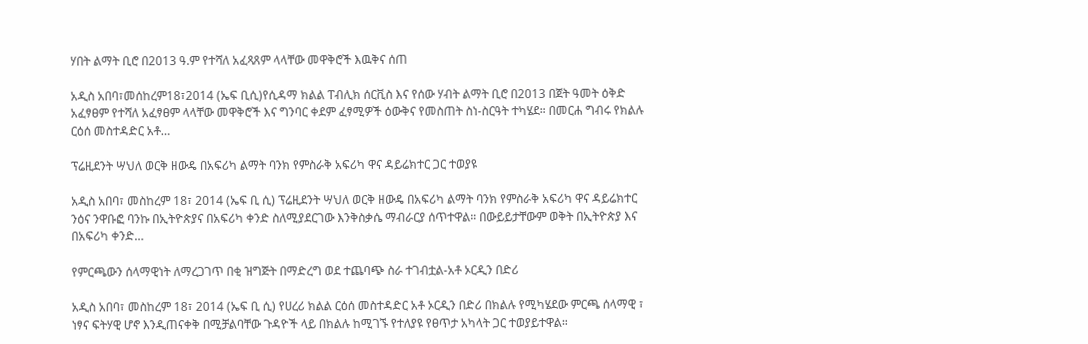ሃበት ልማት ቢሮ በ2013 ዓ.ም የተሻለ አፈጻጸም ላላቸው መዋቅሮች እዉቅና ሰጠ

አዲስ አበባ፣መሰከረም18፣2014 (ኤፍ ቢሲ)የሲዳማ ክልል ፐብሊክ ሰርቪስ እና የሰው ሃብት ልማት ቢሮ በ2013 በጀት ዓመት ዕቅድ አፈፃፀም የተሻለ አፈፃፀም ላላቸው መዋቅሮች እና ግንባር ቀደም ፈፃሚዎች ዕውቅና የመስጠት ስነ-ስርዓት ተካሄደ። በመርሐ ግብሩ የክልሉ ርዕሰ መስተዳድር አቶ…

ፕሬዚደንት ሣህለ ወርቅ ዘውዴ በአፍሪካ ልማት ባንክ የምስራቅ አፍሪካ ዋና ዳይሬክተር ጋር ተወያዩ

አዲስ አበባ፣ መስከረም 18፣ 2014 (ኤፍ ቢ ሲ) ፕሬዚደንት ሣህለ ወርቅ ዘውዴ በአፍሪካ ልማት ባንክ የምስራቅ አፍሪካ ዋና ዳይሬክተር ንዕና ንዋቡፎ ባንኩ በኢትዮጵያና በአፍሪካ ቀንድ ስለሚያደርገው እንቅስቃሴ ማብራርያ ሰጥተዋል። በውይይታቸውም ወቅት በኢትዮጵያ እና በአፍሪካ ቀንድ…

የምርጫውን ሰላማዊነት ለማረጋገጥ በቂ ዝግጅት በማድረግ ወደ ተጨባጭ ስራ ተገብቷል-አቶ ኦርዲን በድሪ

አዲስ አበባ፣ መስከረም 18፣ 2014 (ኤፍ ቢ ሲ) የሀረሪ ክልል ርዕሰ መስተዳድር አቶ ኦርዲን በድሪ በክልሉ የሚካሄደው ምርጫ ሰላማዊ ፣ ነፃና ፍትሃዊ ሆኖ እንዲጠናቀቅ በሚቻልባቸው ጉዳዮች ላይ በክልሉ ከሚገኙ የተለያዩ የፀጥታ አካላት ጋር ተወያይተዋል።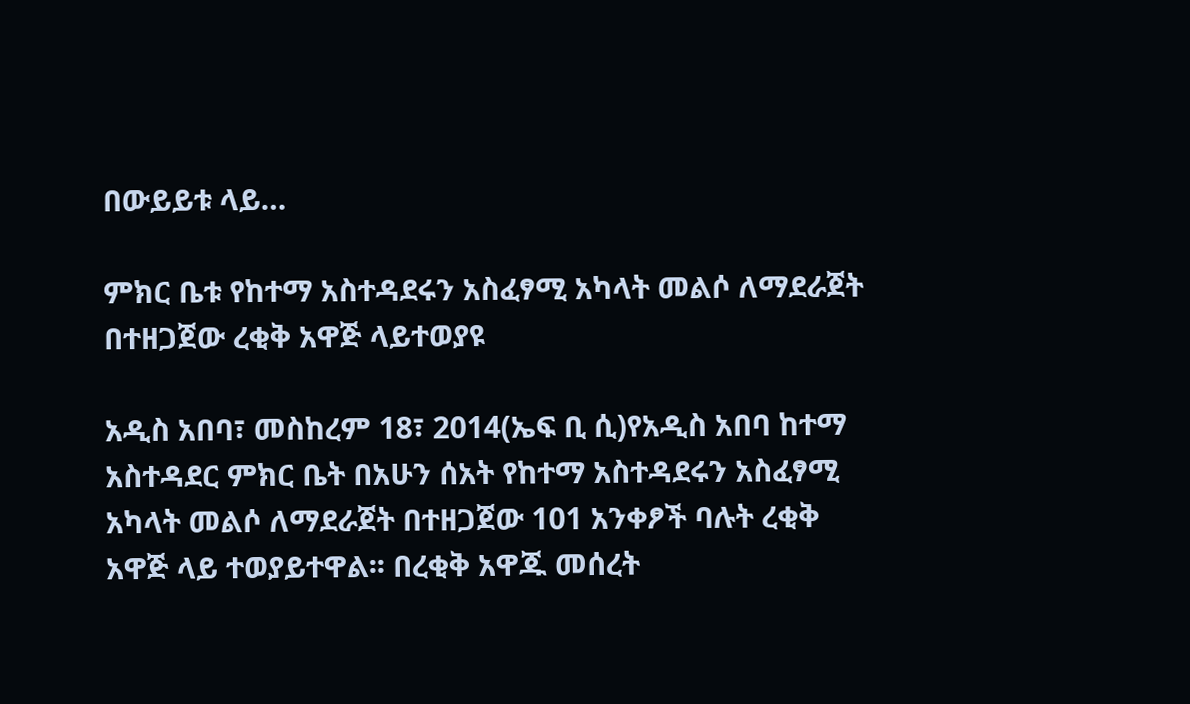በውይይቱ ላይ…

ምክር ቤቱ የከተማ አስተዳደሩን አስፈፃሚ አካላት መልሶ ለማደራጀት በተዘጋጀው ረቂቅ አዋጅ ላይተወያዩ

አዲስ አበባ፣ መስከረም 18፣ 2014(ኤፍ ቢ ሲ)የአዲስ አበባ ከተማ አስተዳደር ምክር ቤት በአሁን ሰአት የከተማ አስተዳደሩን አስፈፃሚ አካላት መልሶ ለማደራጀት በተዘጋጀው 101 አንቀፆች ባሉት ረቂቅ አዋጅ ላይ ተወያይተዋል፡፡ በረቂቅ አዋጁ መሰረት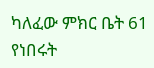ካለፈው ምክር ቤት 61 የነበሩት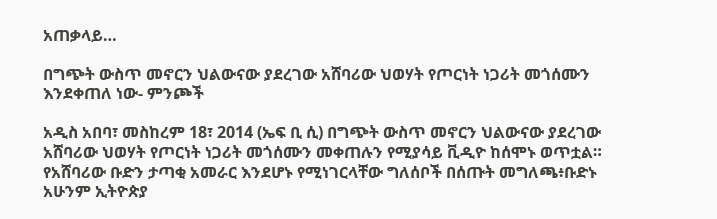አጠቃላይ…

በግጭት ውስጥ መኖርን ህልውናው ያደረገው አሸባሪው ህወሃት የጦርነት ነጋሪት መጎሰሙን እንደቀጠለ ነው- ምንጮች

አዲስ አበባ፣ መስከረም 18፣ 2014 (ኤፍ ቢ ሲ) በግጭት ውስጥ መኖርን ህልውናው ያደረገው አሸባሪው ህወሃት የጦርነት ነጋሪት መጎሰሙን መቀጠሉን የሚያሳይ ቪዲዮ ከሰሞኑ ወጥቷል። የአሸባሪው ቡድን ታጣቂ አመራር እንደሆኑ የሚነገርላቸው ግለሰቦች በሰጡት መግለጫ፥ቡድኑ አሁንም ኢትዮጵያ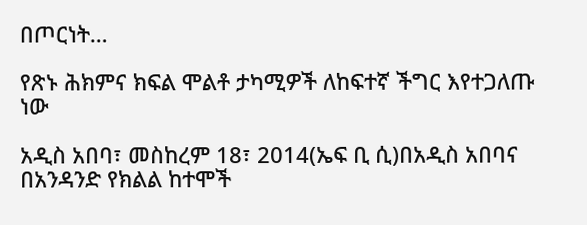በጦርነት…

የጽኑ ሕክምና ክፍል ሞልቶ ታካሚዎች ለከፍተኛ ችግር እየተጋለጡ ነው

አዲስ አበባ፣ መስከረም 18፣ 2014(ኤፍ ቢ ሲ)በአዲስ አበባና በአንዳንድ የክልል ከተሞች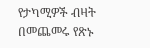የታካሚዎች ብዛት በመጨመሩ የጽኑ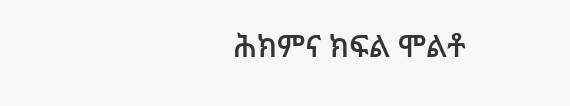ሕክምና ክፍል ሞልቶ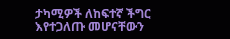ታካሚዎች ለከፍተኛ ችግር እየተጋለጡ መሆናቸውን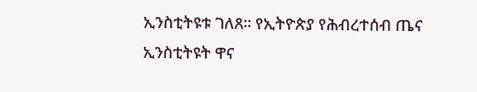ኢንስቲትዩቱ ገለጸ፡፡ የኢትዮጵያ የሕብረተሰብ ጤና ኢንስቲትዩት ዋና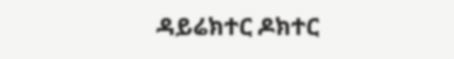ዳይሬክተር ዶክተር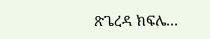ጽጌረዳ ክፍሌ…